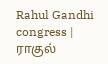Rahul Gandhi congress | ராகுல்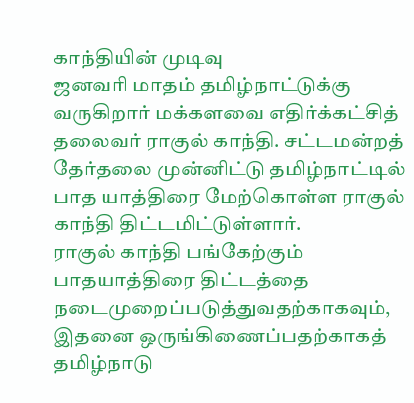காந்தியின் முடிவு
ஜனவரி மாதம் தமிழ்நாட்டுக்கு வருகிறார் மக்களவை எதிர்க்கட்சித் தலைவர் ராகுல் காந்தி. சட்டமன்றத் தேர்தலை முன்னிட்டு தமிழ்நாட்டில் பாத யாத்திரை மேற்கொள்ள ராகுல் காந்தி திட்டமிட்டுள்ளார்.
ராகுல் காந்தி பங்கேற்கும் பாதயாத்திரை திட்டத்தை நடைமுறைப்படுத்துவதற்காகவும், இதனை ஒருங்கிணைப்பதற்காகத் தமிழ்நாடு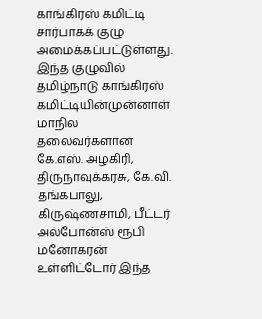காங்கிரஸ் கமிட்டி சார்பாகக் குழு அமைக்கப்பட்டுள்ளது. இந்த குழுவில் தமிழ்நாடு காங்கிரஸ் கமிட்டியின்முன்னாள் மாநில தலைவர்களான கே.எஸ். அழகிரி, திருநாவுக்கரசு, கே.வி. தங்கபாலு, கிருஷ்ணசாமி, பீட்டர் அல்போன்ஸ் ரூபி மனோகரன் உள்ளிட்டோர் இந்த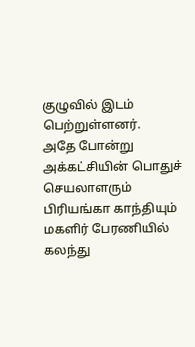குழுவில் இடம் பெற்றுள்ளனர்.
அதே போன்று அக்கட்சியின் பொதுச் செயலாளரும் பிரியங்கா காந்தியும் மகளிர் பேரணியில் கலந்து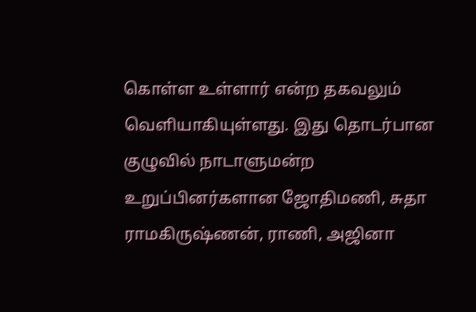கொள்ள உள்ளார் என்ற தகவலும் வெளியாகியுள்ளது. இது தொடர்பான குழுவில் நாடாளுமன்ற உறுப்பினர்களான ஜோதிமணி, சுதா ராமகிருஷ்ணன், ராணி, அஜினா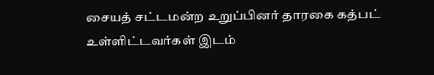சையத் சட்டமன்ற உறுப்பினர் தாரகை கத்பட் உள்ளிட்டவர்கள் இடம்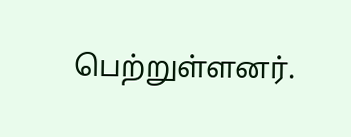பெற்றுள்ளனர்.